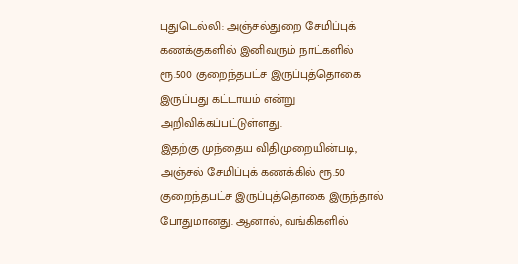புதுடெல்லி: அஞ்சல்துறை சேமிப்புக் கணக்குகளில் இனிவரும் நாட்களில் ரூ.500 குறைந்தபட்ச இருப்புத்தொகை இருப்பது கட்டாயம் என்று அறிவிக்கப்பட்டுள்ளது.
இதற்கு முந்தைய விதிமுறையின்படி, அஞ்சல் சேமிப்புக் கணக்கில் ரூ.50 குறைந்தபட்ச இருப்புத்தொகை இருந்தால் போதுமானது. ஆனால், வங்கிகளில்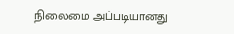நிலைமை அப்படியானது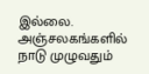இல்லை.
அஞ்சலகங்களில் நாடு முழுவதும்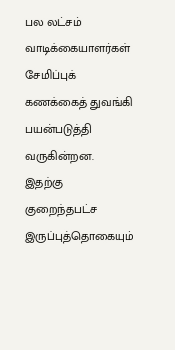பல லட்சம் வாடிக்கையாளர்கள் சேமிப்புக் கணக்கைத் துவங்கி பயன்படுத்தி வருகின்றன. இதற்கு குறைந்தபட்ச இருப்புத்தொகையும்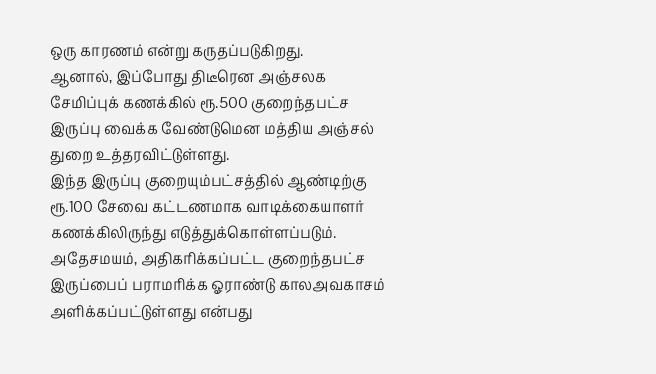ஒரு காரணம் என்று கருதப்படுகிறது.
ஆனால், இப்போது திடீரென அஞ்சலக சேமிப்புக் கணக்கில் ரூ.500 குறைந்தபட்ச இருப்பு வைக்க வேண்டுமென மத்திய அஞ்சல் துறை உத்தரவிட்டுள்ளது.
இந்த இருப்பு குறையும்பட்சத்தில் ஆண்டிற்கு ரூ.100 சேவை கட்டணமாக வாடிக்கையாளர் கணக்கிலிருந்து எடுத்துக்கொள்ளப்படும். அதேசமயம், அதிகரிக்கப்பட்ட குறைந்தபட்ச இருப்பைப் பராமரிக்க ஓராண்டு காலஅவகாசம் அளிக்கப்பட்டுள்ளது என்பது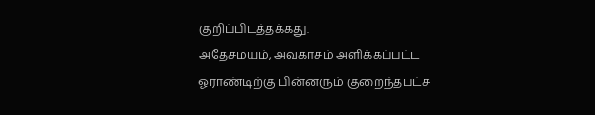குறிப்பிடத்தக்கது.
அதேசமயம், அவகாசம் அளிக்கப்பட்ட ஓராண்டிற்கு பின்னரும் குறைந்தபட்ச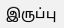இருப்பு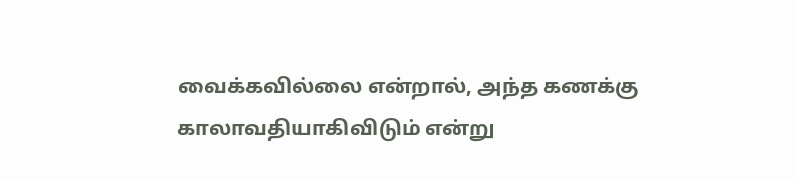வைக்கவில்லை என்றால், அந்த கணக்கு காலாவதியாகிவிடும் என்று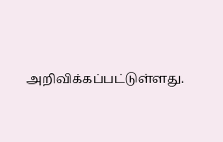அறிவிக்கப்பட்டுள்ளது.